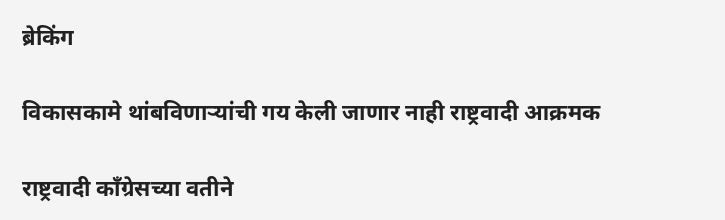ब्रेकिंग

विकासकामे थांबविणाऱ्यांची गय केली जाणार नाही राष्ट्रवादी आक्रमक

राष्ट्रवादी कॉंग्रेसच्या वतीने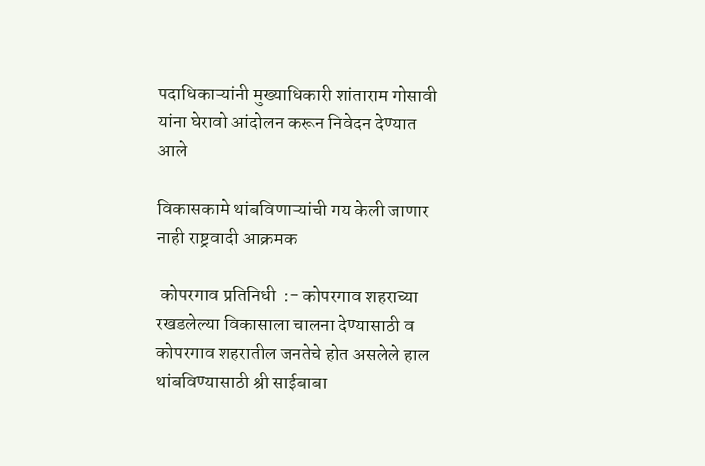पदाधिकाऱ्यांनी मुख्याधिकारी शांताराम गोसावी यांना घेरावो आंदोलन करून निवेदन देण्यात आले

विकासकामे थांबविणाऱ्यांची गय केली जाणार नाही राष्ट्रवादी आक्रमक

 कोपरगाव प्रतिनिधी  :- कोपरगाव शहराच्या रखडलेल्या विकासाला चालना देण्यासाठी व कोपरगाव शहरातील जनतेचे होत असलेले हाल थांबविण्यासाठी श्री साईबाबा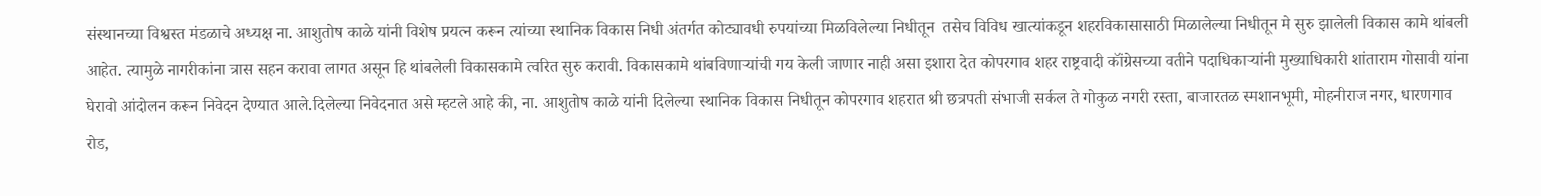संस्थानच्या विश्वस्त मंडळाचे अध्यक्ष ना. आशुतोष काळे यांनी विशेष प्रयत्न करून त्यांच्या स्थानिक विकास निधी अंतर्गत कोट्यावधी रुपयांच्या मिळविलेल्या निधीतून  तसेच विविध खात्यांकडून शहरविकासासाठी मिळालेल्या निधीतून मे सुरु झालेली विकास कामे थांबली आहेत. त्यामुळे नागरीकांना त्रास सहन करावा लागत असून हि थांबलेली विकासकामे त्वरित सुरु करावी. विकासकामे थांबविणाऱ्यांची गय केली जाणार नाही असा इशारा देत कोपरगाव शहर राष्ट्रवादी कॉंग्रेसच्या वतीने पदाधिकाऱ्यांनी मुख्याधिकारी शांताराम गोसावी यांना घेरावो आंदोलन करून निवेदन देण्यात आले.दिलेल्या निवेदनात असे म्हटले आहे की, ना. आशुतोष काळे यांनी दिलेल्या स्थानिक विकास निधीतून कोपरगाव शहरात श्री छत्रपती संभाजी सर्कल ते गोकुळ नगरी रस्ता, बाजारतळ स्मशानभूमी, मोहनीराज नगर, धारणगाव रोड,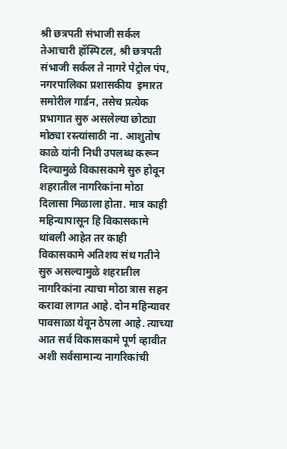श्री छत्रपती संभाजी सर्कल तेआचारी हॉस्पिटल, श्री छत्रपती संभाजी सर्कल ते नागरे पेट्रोल पंप, नगरपालिका प्रशासकीय  इमारत समोरील गार्डन, तसेच प्रत्येक प्रभागात सुरु असलेल्या छोट्या मोठ्या रस्त्यांसाठी ना. आशुतोष काळे यांनी निधी उपलब्ध करून दिल्यामुळे विकासकामे सुरु होवून शहरातील नागरिकांना मोठा दिलासा मिळाला होता. मात्र काही महिन्यापासून हि विकासकामे थांबली आहेत तर काही विकासकामे अतिशय संथ गतीने सुरु असल्यामुळे शहरातील नागरिकांना त्याचा मोठा त्रास सहन करावा लागत आहे. दोन महिन्यावर पावसाळा येवून ठेपला आहे. त्याच्या आत सर्व विकासकामे पूर्ण व्हावीत अशी सर्वसामान्य नागरिकांची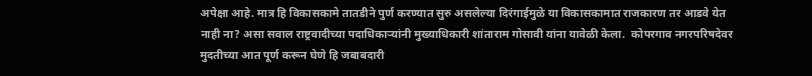अपेक्षा आहे. मात्र हि विकासकामे तातडीने पुर्ण करण्यात सुरु असलेल्या दिरंगाईमुळे या विकासकामात राजकारण तर आडवे येत नाही ना? असा सवाल राष्ट्रवादीच्या पदाधिकाऱ्यांनी मुख्याधिकारी शांताराम गोसावी यांना यावेळी केला.  कोपरगाव नगरपरिषदेवर मुदतीच्या आत पूर्ण करून घेणे हि जबाबदारी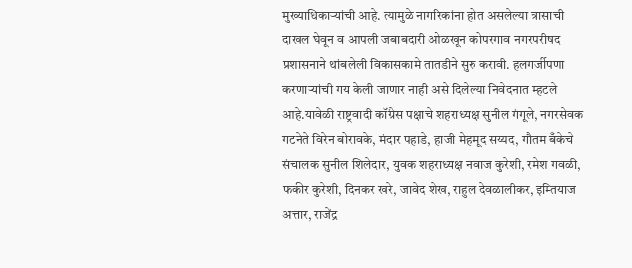मुख्याधिकाऱ्यांची आहे. त्यामुळे नागरिकांना होत असलेल्या त्रासाची दाखल घेवून व आपली जबाबदारी ओळखून कोपरगाव नगरपरीषद प्रशासनाने थांबलेली विकासकामे तातडीने सुरु करावी. हलगर्जीपणा करणाऱ्यांची गय केली जाणार नाही असे दिलेल्या निवेदनात म्हटले आहे.यावेळी राष्ट्रवादी कॉंग्रेस पक्षाचे शहराध्यक्ष सुनील गंगूले, नगरसेवक गटनेते विरेन बोरावके, मंदार पहाडे, हाजी मेहमूद सय्यद, गौतम बँकेचे संचालक सुनील शिलेदार, युवक शहराध्यक्ष नवाज कुरेशी, रमेश गवळी, फकीर कुरेशी, दिनकर खरे, जावेद शेख, राहुल देवळालीकर, इम्तियाज अत्तार, राजेंद्र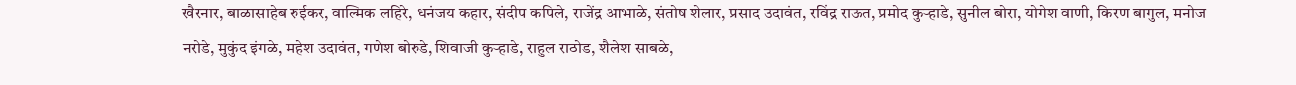खैरनार, बाळासाहेब रुईकर, वाल्मिक लहिरे, धनंजय कहार, संदीप कपिले, राजेंद्र आभाळे, संतोष शेलार, प्रसाद उदावंत, रविंद्र राऊत, प्रमोद कुऱ्हाडे, सुनील बोरा, योगेश वाणी, किरण बागुल, मनोज नरोडे, मुकुंद इंगळे, महेश उदावंत, गणेश बोरुडे, शिवाजी कुऱ्हाडे, राहुल राठोड, शैलेश साबळे,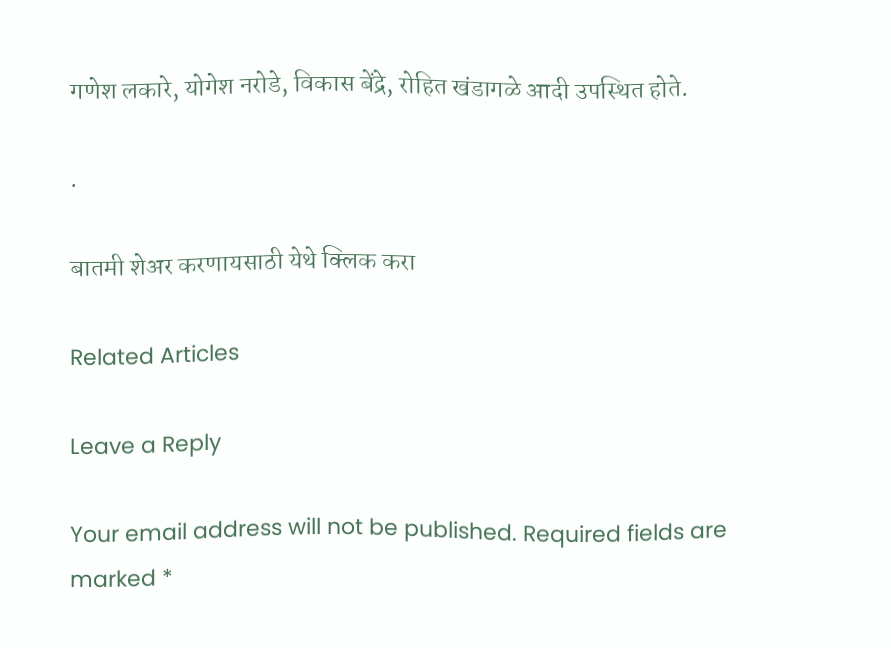गणेश लकारे, योगेश नरोडे, विकास बेंद्रे, रोहित खंडागळे आदी उपस्थित होते.

.

बातमी शेअर करणायसाठी येथे क्लिक करा

Related Articles

Leave a Reply

Your email address will not be published. Required fields are marked *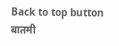Back to top button
बातमी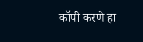कॉपी करणे हा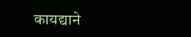कायद्याने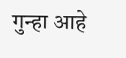गुन्हा आहे